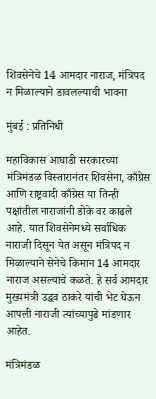शिवसेनेचे 14 आमदार नाराज, मंत्रिपद न मिळाल्याने डावलल्याची भावना

मुंबई : प्रतिनिधी

महाविकास आघाडी सरकारच्या मंत्रिमंडळ विस्तारानंतर शिवसेना, काँग्रेस आणि राष्ट्रवादी काँग्रेस या तिन्ही पक्षांतील नाराजांनी डोके वर काढले आहे. यात शिवसेनेमध्ये सर्वाधिक नाराजी दिसून येत असून मंत्रिपद न मिळाल्याने सेनेचे किमान 14 आमदार नाराज असल्याचे कळते. हे सर्व आमदार मुख्यमंत्री उद्धव ठाकरे यांची भेट घेऊन आपली नाराजी त्यांच्यापुढे मांडणार आहेत.

मंत्रिमंडळ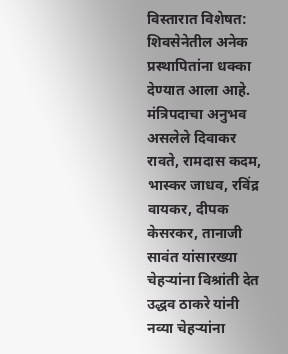विस्तारात विशेषत: शिवसेनेतील अनेक प्रस्थापितांना धक्का देण्यात आला आहे. मंत्रिपदाचा अनुभव असलेले दिवाकर रावते, रामदास कदम, भास्कर जाधव, रविंद्र वायकर, दीपक केसरकर, तानाजी सावंत यांसारख्या चेहर्‍यांना विश्रांती देत उद्धव ठाकरे यांनी नव्या चेहर्‍यांना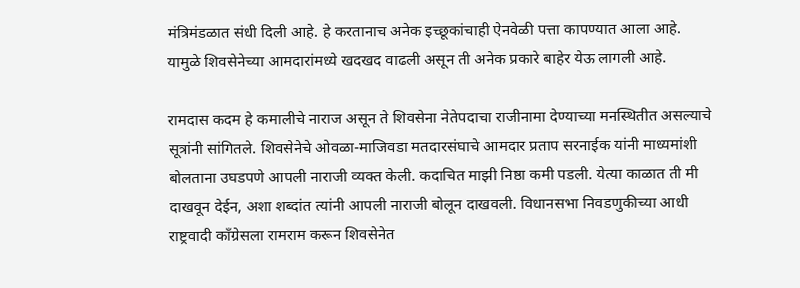मंत्रिमंडळात संधी दिली आहे. हे करतानाच अनेक इच्छूकांचाही ऐनवेळी पत्ता कापण्यात आला आहे. यामुळे शिवसेनेच्या आमदारांमध्ये खदखद वाढली असून ती अनेक प्रकारे बाहेर येऊ लागली आहे.

रामदास कदम हे कमालीचे नाराज असून ते शिवसेना नेतेपदाचा राजीनामा देण्याच्या मनस्थितीत असल्याचे सूत्रांनी सांगितले. शिवसेनेचे ओवळा-माजिवडा मतदारसंघाचे आमदार प्रताप सरनाईक यांनी माध्यमांशी बोलताना उघडपणे आपली नाराजी व्यक्त केली. कदाचित माझी निष्ठा कमी पडली. येत्या काळात ती मी दाखवून देईन, अशा शब्दांत त्यांनी आपली नाराजी बोलून दाखवली. विधानसभा निवडणुकीच्या आधी राष्ट्रवादी काँग्रेसला रामराम करून शिवसेनेत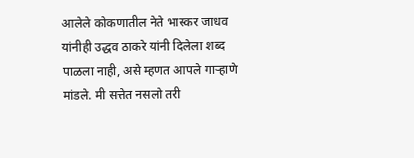आलेले कोकणातील नेते भास्कर जाधव यांनीही उद्धव ठाकरे यांनी दिलेला शब्द पाळला नाही, असे म्हणत आपले गार्‍हाणे मांडले. मी सत्तेत नसलो तरी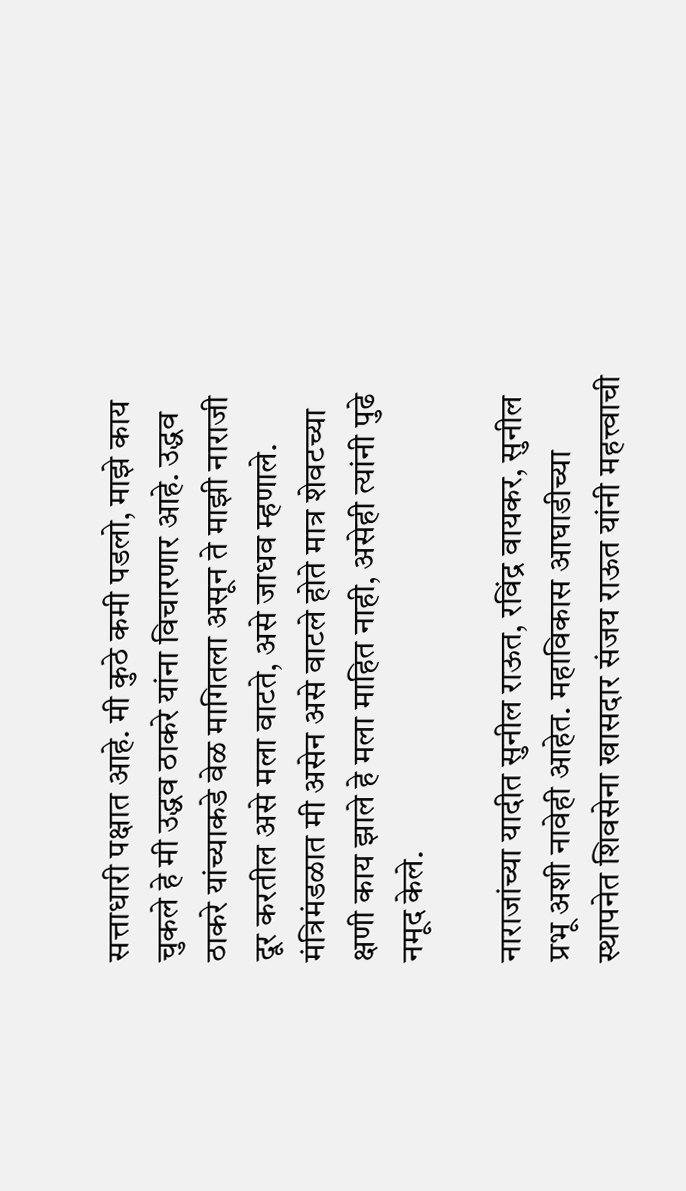सत्ताधारी पक्षात आहे. मी कुठे कमी पडलो, माझे काय चुकले हे मी उद्धव ठाकरे यांना विचारणार आहे. उद्धव ठाकरे यांच्याकडे वेळ मागितला असून ते माझी नाराजी दूर करतील असे मला वाटते, असे जाधव म्हणाले. मंत्रिमंडळात मी असेन असे वाटले होते मात्र शेवटच्या क्षणी काय झाले हे मला माहित नाही, असेही त्यांनी पुढे नमूद केले.

नाराजांच्या यादीत सुनील राऊत, रविंद्र वायकर, सुनील प्रभू अशी नावेही आहेत. महाविकास आघाडीच्या स्थापनेत शिवसेना खासदार संजय राऊत यांनी महत्त्वाची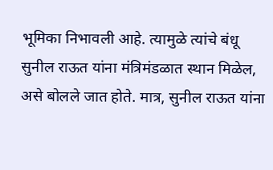भूमिका निभावली आहे. त्यामुळे त्यांचे बंधू सुनील राऊत यांना मंत्रिमंडळात स्थान मिळेल, असे बोलले जात होते. मात्र, सुनील राऊत यांना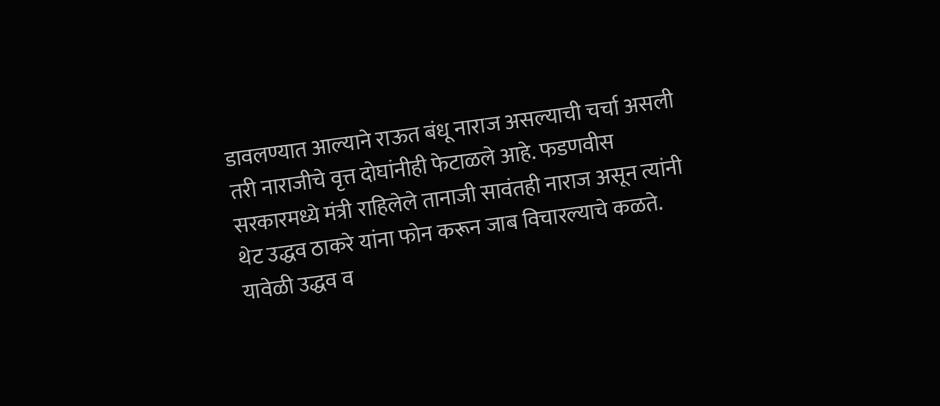डावलण्यात आल्याने राऊत बंधू नाराज असल्याची चर्चा असली तरी नाराजीचे वृत्त दोघांनीही फेटाळले आहे. फडणवीस सरकारमध्ये मंत्री राहिलेले तानाजी सावंतही नाराज असून त्यांनी थेट उद्धव ठाकरे यांना फोन करून जाब विचारल्याचे कळते. यावेळी उद्धव व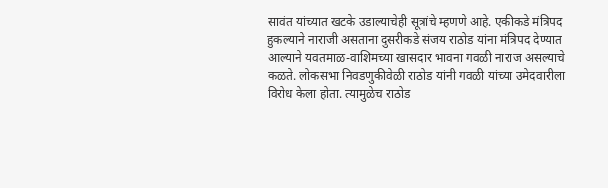सावंत यांच्यात खटके उडाल्याचेही सूत्रांचे म्हणणे आहे. एकीकडे मंत्रिपद हुकल्याने नाराजी असताना दुसरीकडे संजय राठोड यांना मंत्रिपद देण्यात आल्याने यवतमाळ-वाशिमच्या खासदार भावना गवळी नाराज असल्याचे कळते. लोकसभा निवडणुकीवेळी राठोड यांनी गवळी यांच्या उमेदवारीला विरोध केला होता. त्यामुळेच राठोड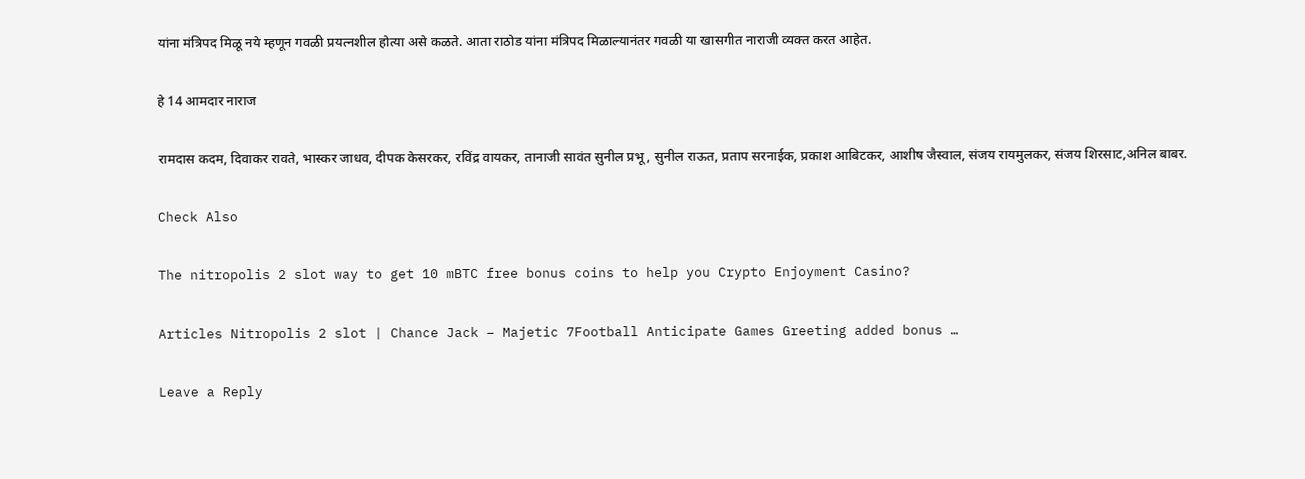यांना मंत्रिपद मिळू नये म्हणून गवळी प्रयत्नशील होत्या असे कळते. आता राठोड यांना मंत्रिपद मिळाल्यानंतर गवळी या खासगीत नाराजी व्यक्त करत आहेत.

हे 14 आमदार नाराज

रामदास कदम, दिवाकर रावते, भास्कर जाधव, दीपक केसरकर, रविंद्र वायकर, तानाजी सावंत सुनील प्रभू, सुनील राऊत, प्रताप सरनाईक, प्रकाश आबिटकर, आशीष जैस्वाल, संजय रायमुलकर, संजय शिरसाट,अनिल बाबर.

Check Also

The nitropolis 2 slot way to get 10 mBTC free bonus coins to help you Crypto Enjoyment Casino?

Articles Nitropolis 2 slot | Chance Jack – Majetic 7Football Anticipate Games Greeting added bonus …

Leave a Reply